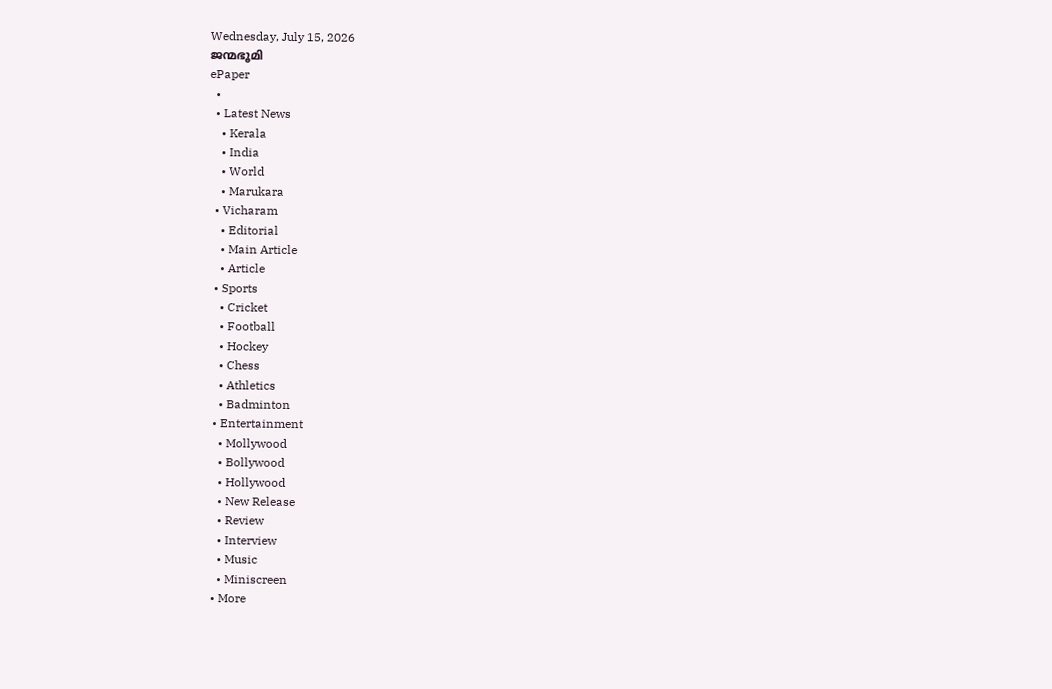Wednesday, July 15, 2026
ജന്മഭൂമി
ePaper
  •
  • Latest News
    • Kerala
    • India
    • World
    • Marukara
  • Vicharam
    • Editorial
    • Main Article
    • Article
  • Sports
    • Cricket
    • Football
    • Hockey
    • Chess
    • Athletics
    • Badminton
  • Entertainment
    • Mollywood
    • Bollywood
    • Hollywood
    • New Release
    • Review
    • Interview
    • Music
    • Miniscreen
  • More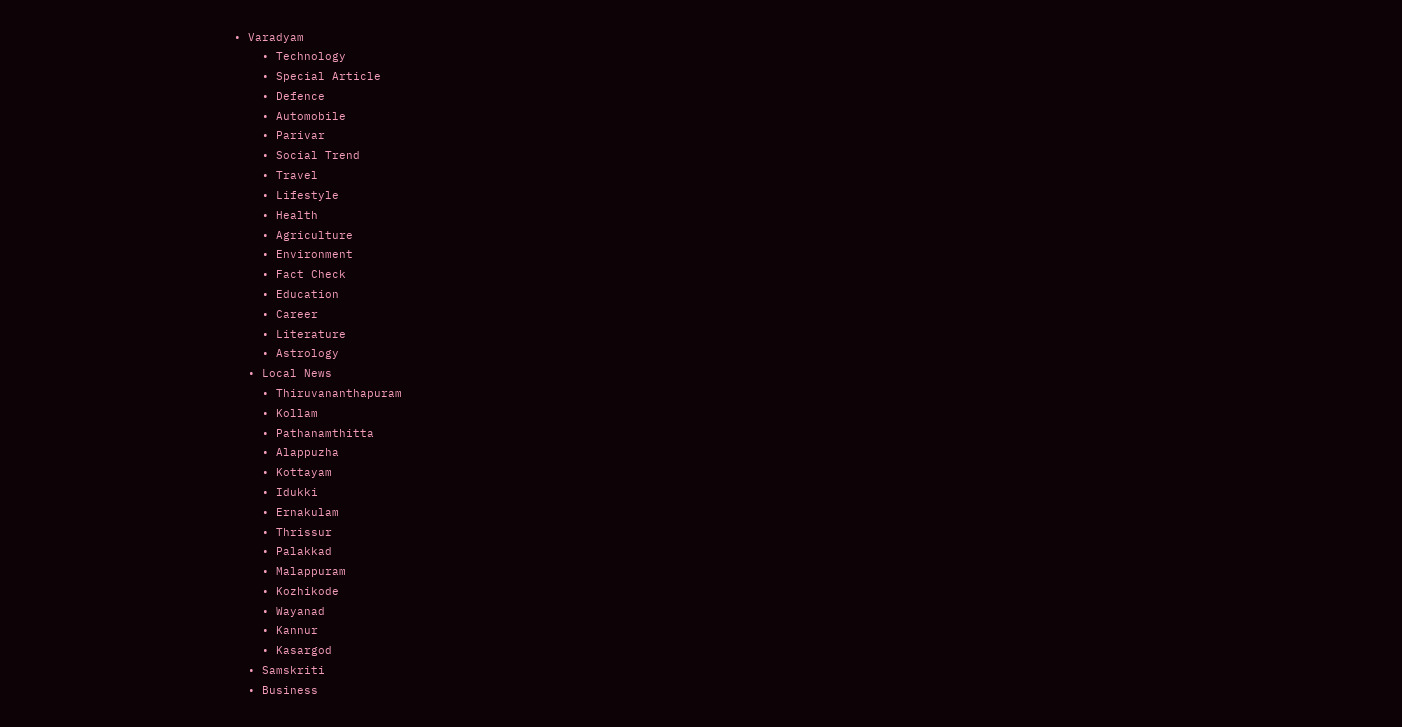• Varadyam
    • Technology
    • Special Article
    • Defence
    • Automobile
    • Parivar
    • Social Trend
    • Travel
    • Lifestyle
    • Health
    • Agriculture
    • Environment
    • Fact Check
    • Education
    • Career
    • Literature
    • Astrology
  • Local News
    • Thiruvananthapuram
    • Kollam
    • Pathanamthitta
    • Alappuzha
    • Kottayam
    • Idukki
    • Ernakulam
    • Thrissur
    • Palakkad
    • Malappuram
    • Kozhikode
    • Wayanad
    • Kannur
    • Kasargod
  • Samskriti
  • Business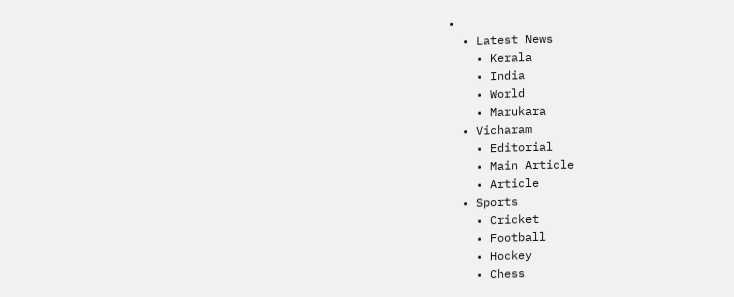•
  • Latest News
    • Kerala
    • India
    • World
    • Marukara
  • Vicharam
    • Editorial
    • Main Article
    • Article
  • Sports
    • Cricket
    • Football
    • Hockey
    • Chess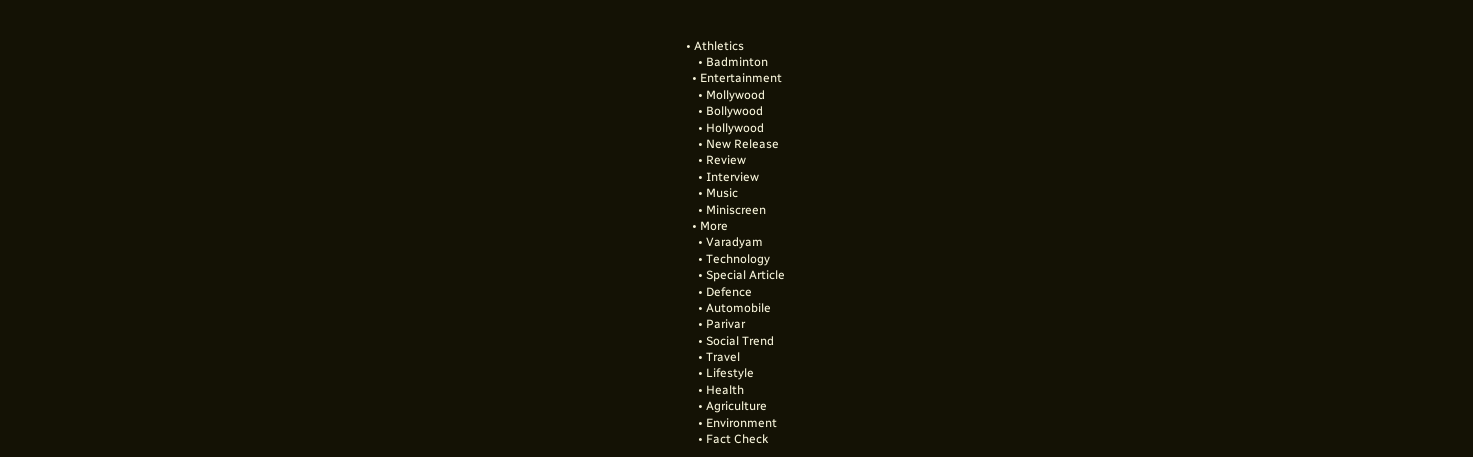• Athletics
    • Badminton
  • Entertainment
    • Mollywood
    • Bollywood
    • Hollywood
    • New Release
    • Review
    • Interview
    • Music
    • Miniscreen
  • More
    • Varadyam
    • Technology
    • Special Article
    • Defence
    • Automobile
    • Parivar
    • Social Trend
    • Travel
    • Lifestyle
    • Health
    • Agriculture
    • Environment
    • Fact Check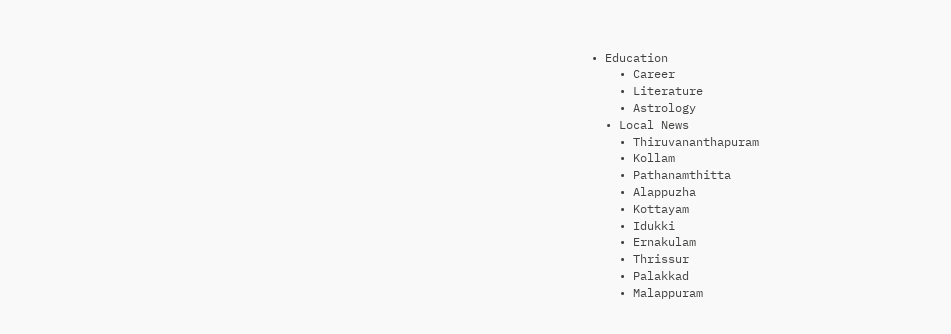• Education
    • Career
    • Literature
    • Astrology
  • Local News
    • Thiruvananthapuram
    • Kollam
    • Pathanamthitta
    • Alappuzha
    • Kottayam
    • Idukki
    • Ernakulam
    • Thrissur
    • Palakkad
    • Malappuram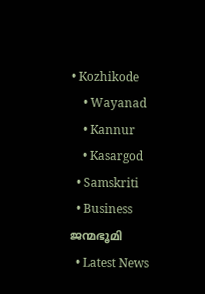• Kozhikode
    • Wayanad
    • Kannur
    • Kasargod
  • Samskriti
  • Business
ജന്മഭൂമി
  • Latest News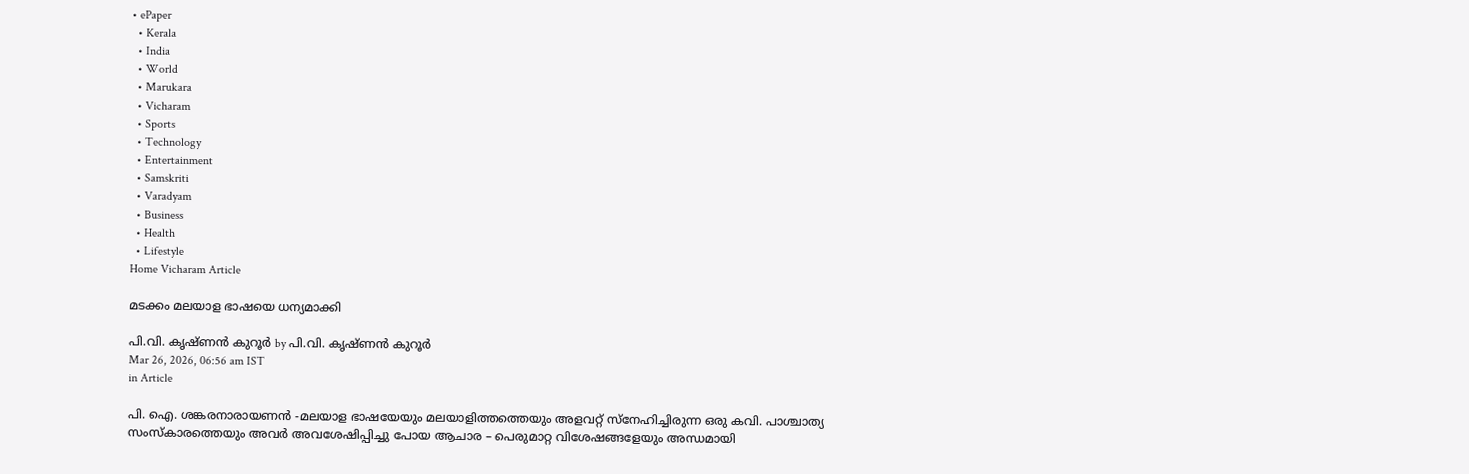• ePaper
  • Kerala
  • India
  • World
  • Marukara
  • Vicharam
  • Sports
  • Technology
  • Entertainment
  • Samskriti
  • Varadyam
  • Business
  • Health
  • Lifestyle
Home Vicharam Article

മടക്കം മലയാള ഭാഷയെ ധന്യമാക്കി

പി.വി. കൃഷ്ണന്‍ കുറൂര്‍ by പി.വി. കൃഷ്ണന്‍ കുറൂര്‍
Mar 26, 2026, 06:56 am IST
in Article

പി. ഐ. ശങ്കരനാരായണന്‍ -മലയാള ഭാഷയേയും മലയാളിത്തത്തെയും അളവറ്റ് സ്‌നേഹിച്ചിരുന്ന ഒരു കവി. പാശ്ചാത്യ സംസ്‌കാരത്തെയും അവര്‍ അവശേഷിപ്പിച്ചു പോയ ആചാര – പെരുമാറ്റ വിശേഷങ്ങളേയും അന്ധമായി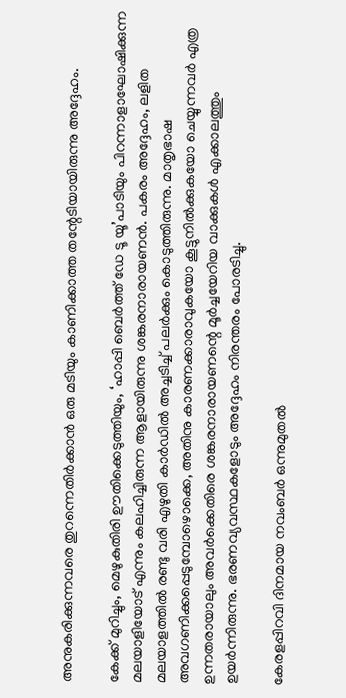അനുകരിക്കുന്നവരെ തുറന്നെതിര്‍ക്കാന്‍ ഒരു മടിയും കാണിക്കാത്ത തന്റേടിയായിരുന്നു അദ്ദേഹം.

കേക്ക് മുറിച്ചും, മെഴുകുതിരി ഊതിക്കെടുത്തിയും, ‘ഹാപ്പി ബെര്‍ത്ത് ഡേ ടൂ യൂ’പാടിയും പിറന്നാളാഘോഷിക്കുന്ന മലയാളിയോട് എന്നും കലഹിച്ചിരുന്ന ആളായിരുന്നു ശങ്കരനാരായണന്‍. പകരം അദ്ദേഹം, ലളിത മലയാളത്തില്‍ രണ്ടു വരി എഴുതി കാര്‍ഡില്‍ അച്ചടിച്ച് പലര്‍ക്കും കൊടുത്തിരുന്നു. മാതൃഭാഷ അവഗണിക്കപ്പെടുമ്പോഴൊക്കെ, അതിനു കാരണക്കാരാവുകയോ കൂട്ടുനില്‍ക്കുകയോ ചെയ്യുന്നവര്‍ എത്ര ഉന്നതരായാലും അവര്‍ക്കെതിരെ ശങ്കരനാരായണന്റെ മൂര്‍ച്ചയേറിയ വാക്കുകള്‍ എക്കാലത്തും ഉയര്‍ന്നിരുന്നു. ഭരണവ്യവസ്ഥകളോടും അദ്ദേഹം നിരന്തരം പോരടിച്ചു.

കേരളപ്പിറവി ദിനമായ നവംബര്‍ ഒന്നുമുതല്‍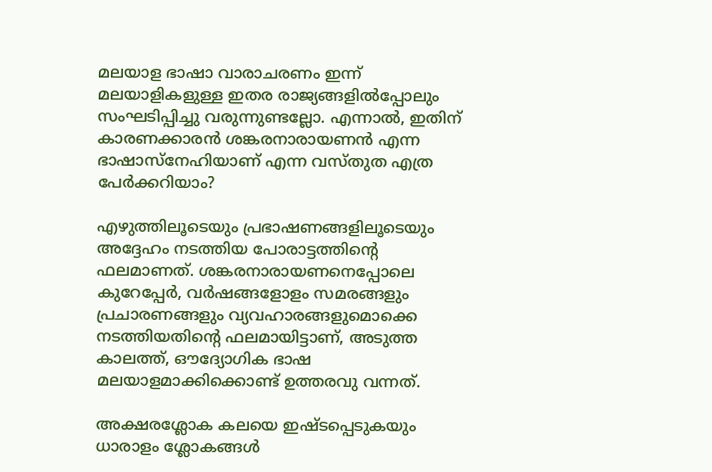മലയാള ഭാഷാ വാരാചരണം ഇന്ന് മലയാളികളുള്ള ഇതര രാജ്യങ്ങളില്‍പ്പോലും സംഘടിപ്പിച്ചു വരുന്നുണ്ടല്ലോ. എന്നാല്‍, ഇതിന് കാരണക്കാരന്‍ ശങ്കരനാരായണന്‍ എന്ന ഭാഷാസ്‌നേഹിയാണ് എന്ന വസ്തുത എത്ര പേര്‍ക്കറിയാം?

എഴുത്തിലൂടെയും പ്രഭാഷണങ്ങളിലൂടെയും അദ്ദേഹം നടത്തിയ പോരാട്ടത്തിന്റെ ഫലമാണത്. ശങ്കരനാരായണനെപ്പോലെ കുറേപ്പേര്‍, വര്‍ഷങ്ങളോളം സമരങ്ങളും പ്രചാരണങ്ങളും വ്യവഹാരങ്ങളുമൊക്കെ നടത്തിയതിന്റെ ഫലമായിട്ടാണ്, അടുത്ത കാലത്ത്, ഔദ്യോഗിക ഭാഷ മലയാളമാക്കിക്കൊണ്ട് ഉത്തരവു വന്നത്.

അക്ഷരശ്ലോക കലയെ ഇഷ്ടപ്പെടുകയും ധാരാളം ശ്ലോകങ്ങള്‍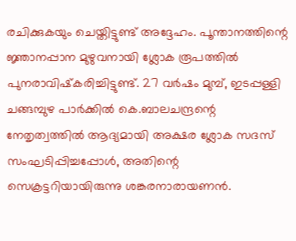രചിക്കുകയും ചെയ്തിട്ടുണ്ട് അദ്ദേഹം. പൂന്താനത്തിന്റെ ജ്ഞാനപ്പാന മുഴുവനായി ശ്ലോക രൂപത്തില്‍ പുനരാവിഷ്‌കരിച്ചിട്ടുണ്ട്. 27 വര്‍ഷം മുമ്പ്, ഇടപ്പള്ളി ചങ്ങമ്പുഴ പാര്‍ക്കില്‍ കെ.ബാലചന്ദ്രന്റെ നേതൃത്വത്തില്‍ ആദ്യമായി അക്ഷര ശ്ലോക സദസ് സംഘടിപ്പിച്ചപ്പോള്‍, അതിന്റെ സെക്രട്ടറിയായിരുന്നു ശങ്കരനാരായണന്‍.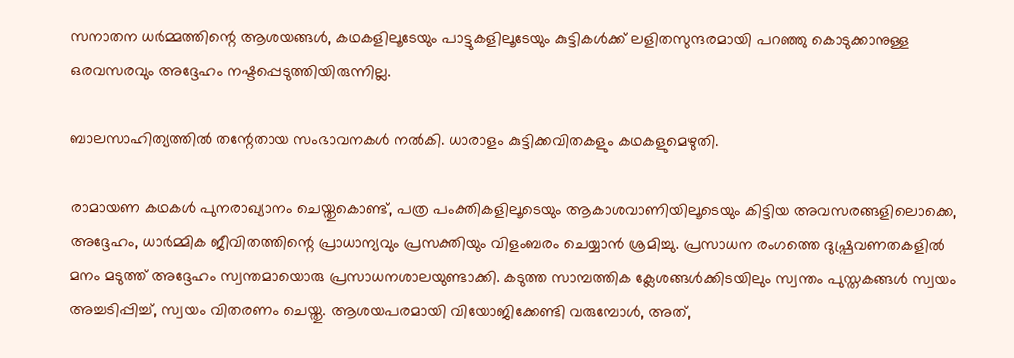സനാതന ധര്‍മ്മത്തിന്റെ ആശയങ്ങള്‍, കഥകളിലൂടേയും പാട്ടുകളിലൂടേയും കുട്ടികള്‍ക്ക് ലളിതസുന്ദരമായി പറഞ്ഞു കൊടുക്കാനുള്ള ഒരവസരവും അദ്ദേഹം നഷ്ടപ്പെടുത്തിയിരുന്നില്ല.

ബാലസാഹിത്യത്തില്‍ തന്റേതായ സംഭാവനകള്‍ നല്‍കി. ധാരാളം കുട്ടിക്കവിതകളും കഥകളുമെഴുതി.

രാമായണ കഥകള്‍ പുനരാഖ്യാനം ചെയ്തുകൊണ്ട്, പത്ര പംക്തികളിലൂടെയും ആകാശവാണിയിലൂടെയും കിട്ടിയ അവസരങ്ങളിലൊക്കെ, അദ്ദേഹം, ധാര്‍മ്മിക ജീവിതത്തിന്റെ പ്രാധാന്യവും പ്രസക്തിയും വിളംബരം ചെയ്യാന്‍ ശ്രമിച്ചു. പ്രസാധന രംഗത്തെ ദുഷ്പ്രവണതകളില്‍ മനം മടുത്ത് അദ്ദേഹം സ്വന്തമായൊരു പ്രസാധനശാലയുണ്ടാക്കി. കടുത്ത സാമ്പത്തിക ക്ലേശങ്ങള്‍ക്കിടയിലും സ്വന്തം പുസ്തകങ്ങള്‍ സ്വയം അച്ചടിപ്പിച്ച്, സ്വയം വിതരണം ചെയ്തു. ആശയപരമായി വിയോജിക്കേണ്ടി വരുമ്പോള്‍, അത്,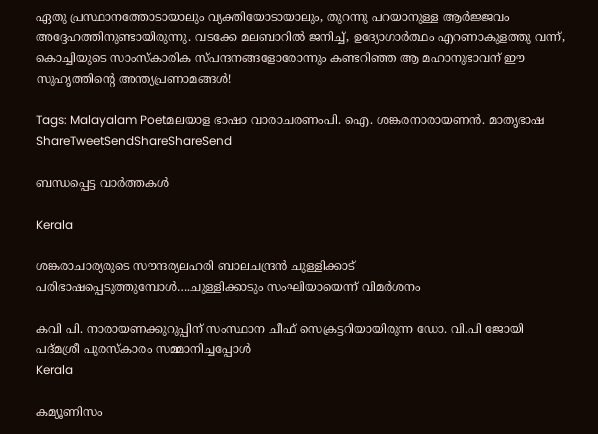ഏതു പ്രസ്ഥാനത്തോടായാലും വ്യക്തിയോടായാലും, തുറന്നു പറയാനുള്ള ആര്‍ജ്ജവം അദ്ദേഹത്തിനുണ്ടായിരുന്നു. വടക്കേ മലബാറില്‍ ജനിച്ച്, ഉദ്യോഗാര്‍ത്ഥം എറണാകുളത്തു വന്ന്, കൊച്ചിയുടെ സാംസ്‌കാരിക സ്പന്ദനങ്ങളോരോന്നും കണ്ടറിഞ്ഞ ആ മഹാനുഭാവന് ഈ സുഹൃത്തിന്റെ അന്ത്യപ്രണാമങ്ങള്‍!

Tags: Malayalam Poetമലയാള ഭാഷാ വാരാചരണംപി. ഐ. ശങ്കരനാരായണന്‍. മാതൃഭാഷ
ShareTweetSendShareShareSend

ബന്ധപ്പെട്ട വാര്‍ത്തകള്‍

Kerala

ശങ്കരാചാര്യരുടെ സൗന്ദര്യലഹരി ബാലചന്ദ്രന്‍ ചുള്ളിക്കാട് പരിഭാഷപ്പെടുത്തുമ്പോള്‍….ചുള്ളിക്കാടും സംഘിയായെന്ന് വിമര്‍ശനം

കവി പി. നാരായണക്കുറുപ്പിന് സംസ്ഥാന ചീഫ് സെക്രട്ടറിയായിരുന്ന ഡോ. വി.പി ജോയി
പദ്മശ്രീ പുരസ്‌കാരം സമ്മാനിച്ചപ്പോള്‍
Kerala

കമ്യൂണിസം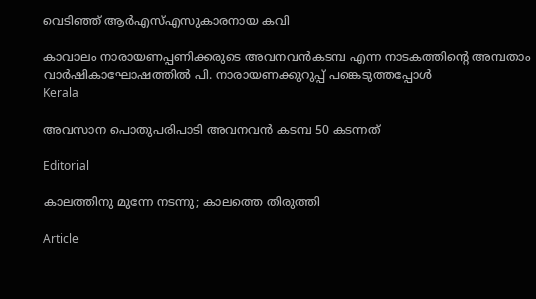വെടിഞ്ഞ് ആര്‍എസ്എസുകാരനായ കവി

കാവാലം നാരായണപ്പണിക്കരുടെ അവനവന്‍കടമ്പ എന്ന നാടകത്തിന്റെ അമ്പതാം വാര്‍ഷികാഘോഷത്തില്‍ പി. നാരായണക്കുറുപ്പ് പങ്കെടുത്തപ്പോള്‍
Kerala

അവസാന പൊതുപരിപാടി അവനവന്‍ കടമ്പ 50 കടന്നത്

Editorial

കാലത്തിനു മുന്നേ നടന്നു; കാലത്തെ തിരുത്തി

Article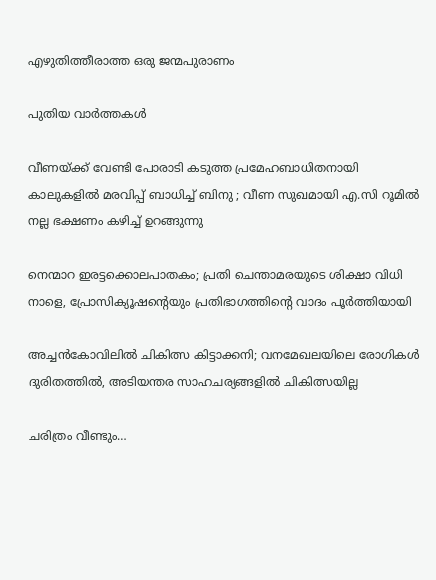എഴുതിത്തീരാത്ത ഒരു ജന്മപുരാണം

പുതിയ വാര്‍ത്തകള്‍

വീണയ്‌ക്ക് വേണ്ടി പോരാടി കടുത്ത പ്രമേഹബാധിതനായി കാലുകളിൽ മരവിപ്പ് ബാധിച്ച് ബിനു ; വീണ സുഖമായി എ.സി റൂമില്‍ നല്ല ഭക്ഷണം കഴിച്ച് ഉറങ്ങുന്നു

നെന്മാറ ഇരട്ടക്കൊലപാതകം; പ്രതി ചെന്താമരയുടെ ശിക്ഷാ വിധി നാളെ, പ്രോസിക്യൂഷന്റെയും പ്രതിഭാഗത്തിന്റെ വാദം പൂർത്തിയായി

അച്ചന്‍കോവിലില്‍ ചികിത്സ കിട്ടാക്കനി; വനമേഖലയിലെ രോഗികള്‍ ദുരിതത്തില്‍, അടിയന്തര സാഹചര്യങ്ങളില്‍ ചികിത്സയില്ല

ചരിത്രം വീണ്ടും…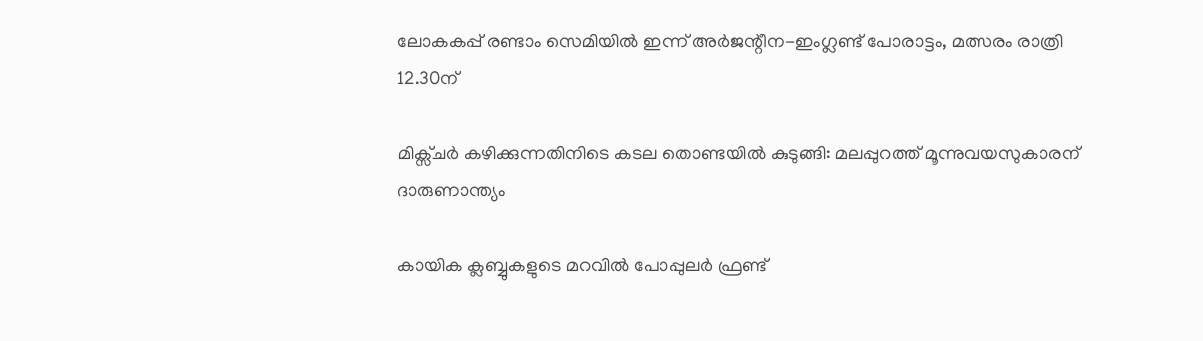ലോകകപ്പ് രണ്ടാം സെമിയില്‍ ഇന്ന് അര്‍ജന്റീന-ഇംഗ്ലണ്ട് പോരാട്ടം, മത്സരം രാത്രി 12.30ന്

മിക്സ്ചർ കഴിക്കുന്നതിനിടെ കടല തൊണ്ടയിൽ കുടുങ്ങി: മലപ്പുറത്ത് മൂന്നുവയസുകാരന് ദാരുണാന്ത്യം

കായിക ക്ലബ്ബുകളുടെ മറവിൽ പോപ്പുലർ ഫ്രണ്ട്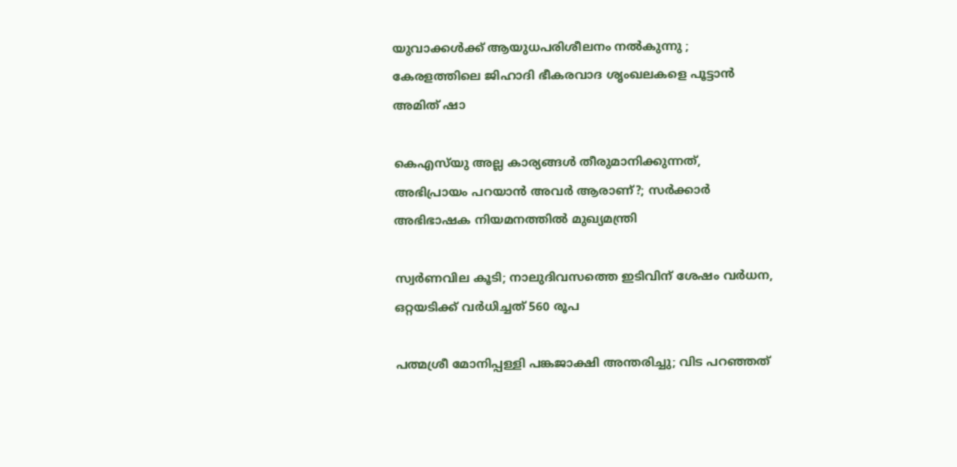യുവാക്കൾക്ക് ആയുധപരിശീലനം നൽകുന്നു ; കേരളത്തിലെ ജിഹാദി ഭീകരവാദ ശൃംഖലകളെ പൂട്ടാൻ അമിത് ഷാ

കെഎസ്‌യു അല്ല കാര്യങ്ങൾ തീരുമാനിക്കുന്നത്, അഭിപ്രായം പറയാൻ അവർ ആരാണ്?; സർക്കാർ അഭിഭാഷക നിയമനത്തിൽ മുഖ്യമന്ത്രി

സ്വർണവില കൂടി; നാലുദിവസത്തെ ഇടിവിന് ശേഷം വർധന, ഒറ്റയടിക്ക് വര്‍ധിച്ചത് 560 രൂപ

പത്മശ്രീ മോനിപ്പള്ളി പങ്കജാക്ഷി അന്തരിച്ചു; വിട പറഞ്ഞത്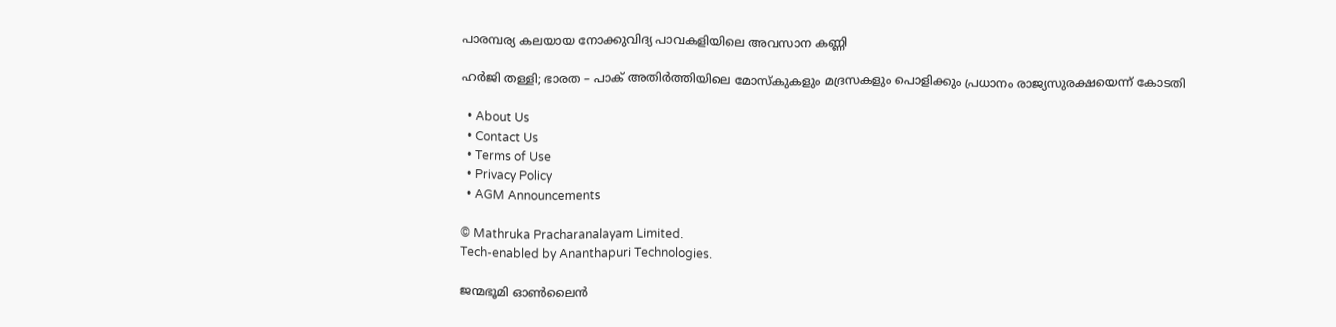പാരമ്പര്യ കലയായ നോക്കുവിദ്യ പാവകളിയിലെ അവസാന കണ്ണി

ഹര്‍ജി തള്ളി; ഭാരത – പാക് അതിര്‍ത്തിയിലെ മോസ്‌കുകളും മദ്രസകളും പൊളിക്കും പ്രധാനം രാജ്യസുരക്ഷയെന്ന് കോടതി

  • About Us
  • Contact Us
  • Terms of Use
  • Privacy Policy
  • AGM Announcements

© Mathruka Pracharanalayam Limited.
Tech-enabled by Ananthapuri Technologies.

ജന്മഭൂമി ഓണ്‍ലൈന്‍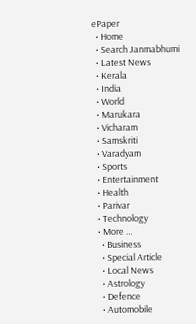ePaper
  • Home
  • Search Janmabhumi
  • Latest News
  • Kerala
  • India
  • World
  • Marukara
  • Vicharam
  • Samskriti
  • Varadyam
  • Sports
  • Entertainment
  • Health
  • Parivar
  • Technology
  • More …
    • Business
    • Special Article
    • Local News
    • Astrology
    • Defence
    • Automobile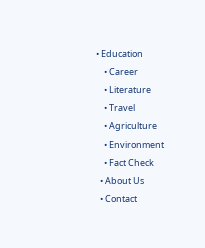• Education
    • Career
    • Literature
    • Travel
    • Agriculture
    • Environment
    • Fact Check
  • About Us
  • Contact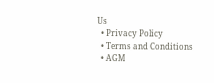Us
  • Privacy Policy
  • Terms and Conditions
  • AGM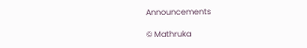Announcements

© Mathruka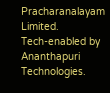Pracharanalayam Limited.
Tech-enabled by Ananthapuri Technologies.